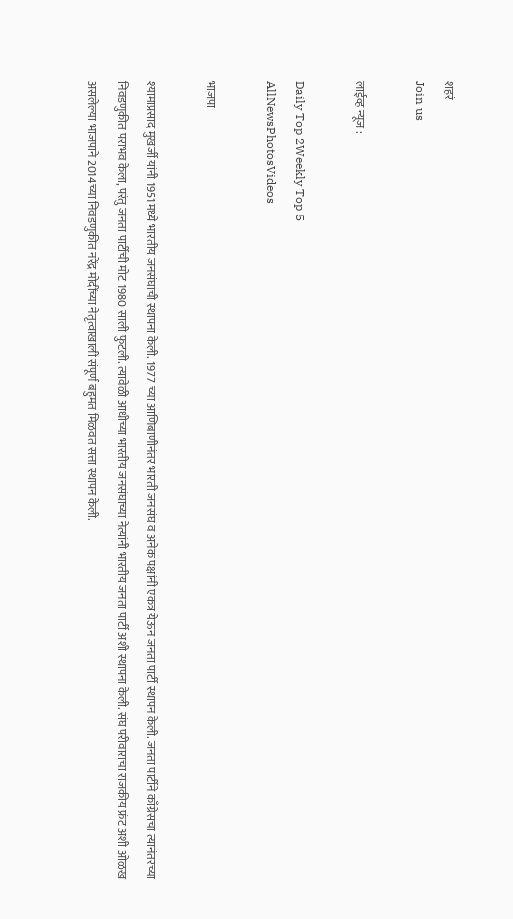शहरं
Join us

लाईव्ह न्यूज :

Daily Top 2Weekly Top 5
AllNewsPhotosVideos

भाजपा

श्यामाप्रसाद मुखर्जी यांनी 1951मध्ये भारतीय जनसंघाची स्थापना केली. 1977 च्या आणिबाणीनंतर भारती जनसंघ व अनेक पक्षांनी एकत्र येऊन जनता पार्टी स्थापन केली. जनता पार्टीने काँग्रेसचा त्यानंतरच्या निवडणुकीत पराभव केला, परंतु जनता पार्टीची मोट 1980 साली फुटली. त्यावेळी आधीच्या भारतीय जनसंघाच्या नेत्यांनी भारतीय जनता पार्टी अशी स्थापना केली. संघ परीवाराचा राजकीय फ्रंट अशी ओळख असलेल्या भाजपाने 2014च्या निवडणुकीत नरेंद्र मोदींच्या नेतृत्वाखाली संपूर्ण बहुमत मिळवत सत्ता स्थापन केली.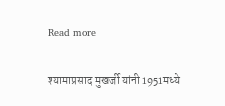Read more

श्यामाप्रसाद मुखर्जी यांनी 1951मध्ये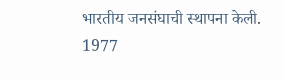भारतीय जनसंघाची स्थापना केली. 1977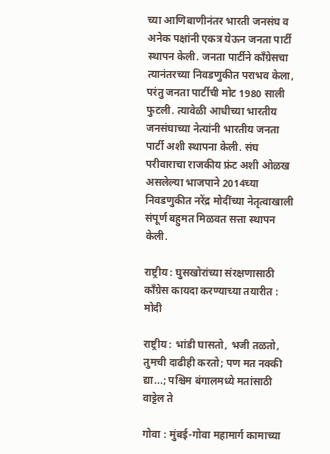च्या आणिबाणीनंतर भारती जनसंघ व अनेक पक्षांनी एकत्र येऊन जनता पार्टी स्थापन केली. जनता पार्टीने काँग्रेसचा त्यानंतरच्या निवडणुकीत पराभव केला, परंतु जनता पार्टीची मोट 1980 साली फुटली. त्यावेळी आधीच्या भारतीय जनसंघाच्या नेत्यांनी भारतीय जनता पार्टी अशी स्थापना केली. संघ परीवाराचा राजकीय फ्रंट अशी ओळख असलेल्या भाजपाने 2014च्या निवडणुकीत नरेंद्र मोदींच्या नेतृत्वाखाली संपूर्ण बहुमत मिळवत सत्ता स्थापन केली.

राष्ट्रीय : घुसखोरांच्या संरक्षणासाठी काँग्रेस कायदा करण्याच्या तयारीत : मोदी

राष्ट्रीय : भांडी घासतो, भजी तळतो, तुमची दाढीही करतो; पण मत नक्की द्या...; पश्चिम बंगालमध्ये मतांसाठी वाट्टेल ते

गोवा : मुंबई-गोवा महामार्ग कामाच्या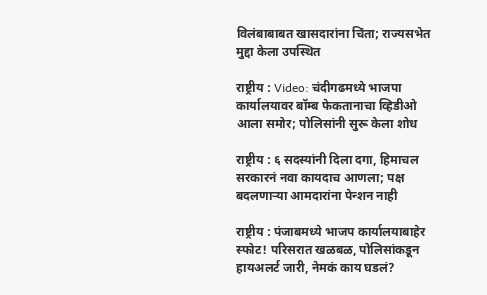विलंबाबाबत खासदारांना चिंता; राज्यसभेत मुद्दा केला उपस्थित

राष्ट्रीय : Video: चंदीगढमध्ये भाजपा कार्यालयावर बॉम्ब फेकतानाचा व्हिडीओ आला समोर; पोलिसांनी सुरू केला शोध

राष्ट्रीय : ६ सदस्यांनी दिला दगा, हिमाचल सरकारनं नवा कायदाच आणला; पक्ष बदलणाऱ्या आमदारांना पेन्शन नाही

राष्ट्रीय : पंजाबमध्ये भाजप कार्यालयाबाहेर स्फोट! परिसरात खळबळ, पोलिसांकडून हायअलर्ट जारी, नेमकं काय घडलं?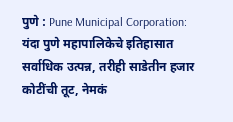पुणे : Pune Municipal Corporation: यंदा पुणे महापालिकेचे इतिहासात सर्वाधिक उत्पन्न, तरीही साडेतीन हजार कोटींची तूट, नेमकं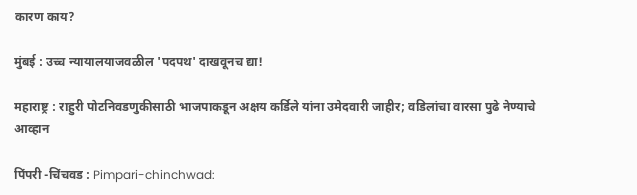कारण काय?

मुंबई : उच्च न्यायालयाजवळील 'पदपथ' दाखवूनच द्या!

महाराष्ट्र : राहुरी पोटनिवडणुकीसाठी भाजपाकडून अक्षय कर्डिले यांना उमेदवारी जाहीर; वडिलांचा वारसा पुढे नेण्याचे आव्हान

पिंपरी -चिंचवड : Pimpari-chinchwad: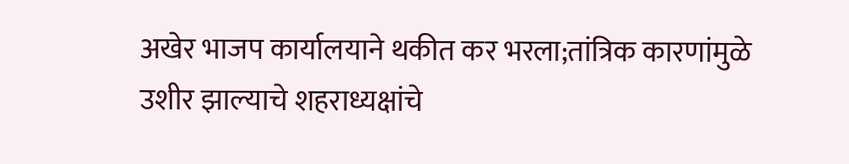अखेर भाजप कार्यालयाने थकीत कर भरला;तांत्रिक कारणांमुळे उशीर झाल्याचे शहराध्यक्षांचे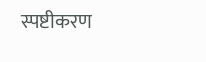स्पष्टीकरण